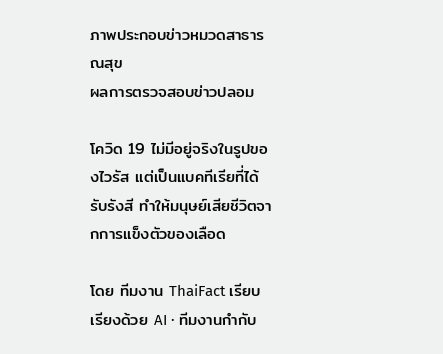ภาพประกอบข่าวหมวดสาธารณสุข
ผลการตรวจสอบข่าวปลอม

โควิด 19 ไม่มีอยู่จริงในรูปของไวรัส แต่เป็นแบคทีเรียที่ได้รับรังสี ทำให้มนุษย์เสียชีวิตจากการแข็งตัวของเลือด

โดย ทีมงาน ThaiFact เรียบเรียงด้วย AI · ทีมงานกำกับ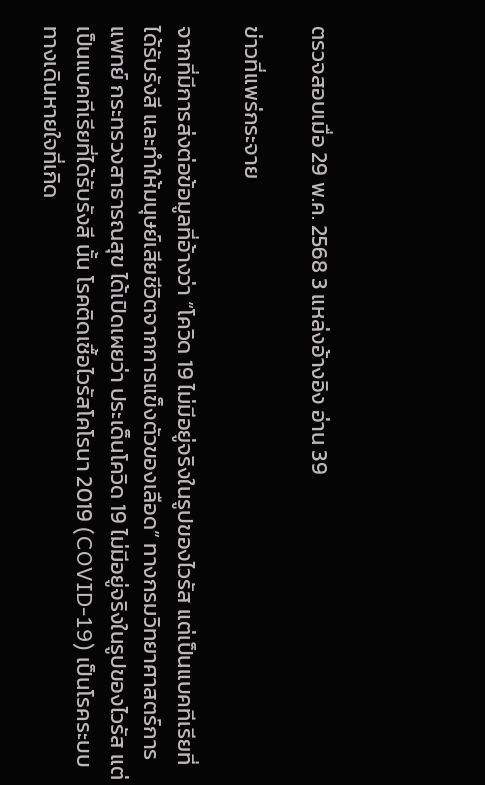ตรวจสอบเมื่อ 29 พ.ค. 2568 3 แหล่งอ้างอิง อ่าน 39

ข่าวที่แพร่กระจาย

จากที่มีการส่งต่อข้อมูลที่อ้างว่า “โควิด 19 ไม่มีอยู่จริงในรูปของไวรัส แต่เป็นแบคทีเรียที่ได้รับรังสี และทำให้มนุษย์เสียชีวิตจากการแข็งตัวของเลือด” ทางกรมวิทยาศาสตร์การแพทย์ กระทรวงสาธารณสุข ได้เปิดเผยว่า ประเด็นโควิด 19 ไม่มีอยู่จริงในรูปของไวรัส แต่เป็นแบคทีเรียที่ได้รับรังสี นั้น โรคติดเชื้อไวรัสโคโรนา 2019 (COVID-19) เป็นโรคระบบทางเดินหายใจที่เกิด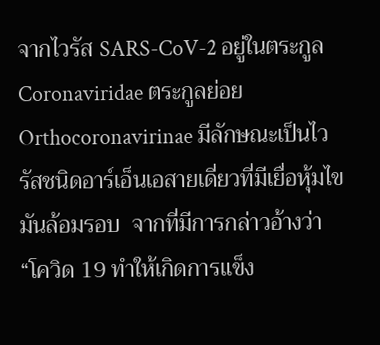จากไวรัส SARS-CoV-2 อยู่ในตระกูล Coronaviridae ตระกูลย่อย Orthocoronavirinae มีลักษณะเป็นไวรัสชนิดอาร์เอ็นเอสายเดี่ยวที่มีเยื่อหุ้มไขมันล้อมรอบ  จากที่มีการกล่าวอ้างว่า “โควิด 19 ทำให้เกิดการแข็ง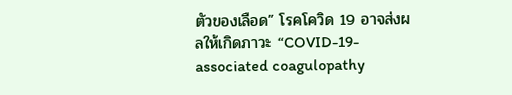ตัวของเลือด” โรคโควิด 19 อาจส่งผลให้เกิดภาวะ “COVID-19-associated coagulopathy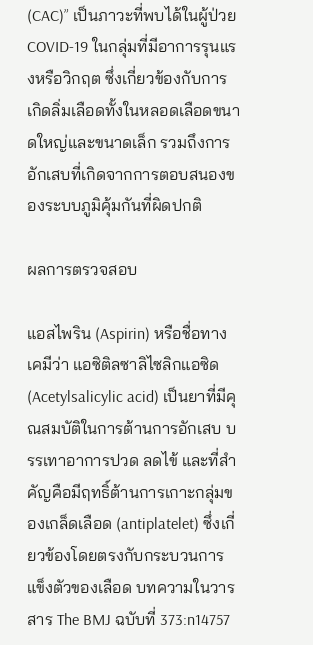(CAC)” เป็นภาวะที่พบได้ในผู้ป่วย COVID-19 ในกลุ่มที่มีอาการรุนแรงหรือวิกฤต ซึ่งเกี่ยวข้องกับการเกิดลิ่มเลือดทั้งในหลอดเลือดขนาดใหญ่และขนาดเล็ก รวมถึงการอักเสบที่เกิดจากการตอบสนองของระบบภูมิคุ้มกันที่ผิดปกติ

ผลการตรวจสอบ

แอสไพริน (Aspirin) หรือชื่อทางเคมีว่า แอซิติลซาลิไซลิกแอซิด (Acetylsalicylic acid) เป็นยาที่มีคุณสมบัติในการต้านการอักเสบ บรรเทาอาการปวด ลดไข้ และที่สำคัญคือมีฤทธิ์ต้านการเกาะกลุ่มของเกล็ดเลือด (antiplatelet) ซึ่งเกี่ยวข้องโดยตรงกับกระบวนการแข็งตัวของเลือด บทความในวารสาร The BMJ ฉบับที่ 373:n14757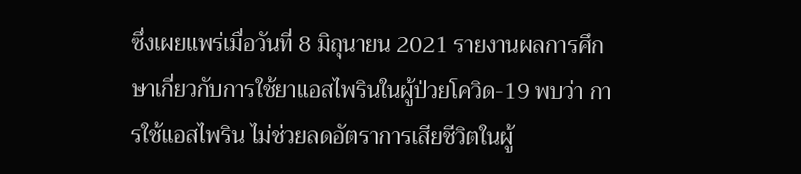ซึ่งเผยแพร่เมื่อวันที่ 8 มิถุนายน 2021 รายงานผลการศึกษาเกี่ยวกับการใช้ยาแอสไพรินในผู้ป่วยโควิด-19 พบว่า การใช้แอสไพริน ไม่ช่วยลดอัตราการเสียชีวิตในผู้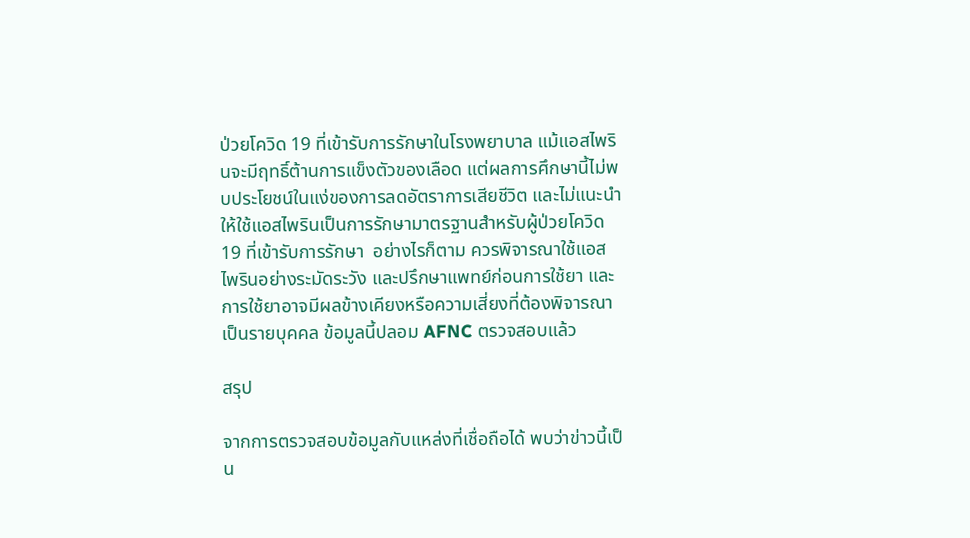ป่วยโควิด 19 ที่เข้ารับการรักษาในโรงพยาบาล แม้แอสไพรินจะมีฤทธิ์ต้านการแข็งตัวของเลือด แต่ผลการศึกษานี้ไม่พบประโยชน์ในแง่ของการลดอัตราการเสียชีวิต และไม่แนะนำให้ใช้แอสไพรินเป็นการรักษามาตรฐานสำหรับผู้ป่วยโควิด 19 ที่เข้ารับการรักษา  อย่างไรก็ตาม ควรพิจารณาใช้แอสไพรินอย่างระมัดระวัง และปรึกษาแพทย์ก่อนการใช้ยา และการใช้ยาอาจมีผลข้างเคียงหรือความเสี่ยงที่ต้องพิจารณาเป็นรายบุคคล ข้อมูลนี้ปลอม AFNC ตรวจสอบแล้ว

สรุป

จากการตรวจสอบข้อมูลกับแหล่งที่เชื่อถือได้ พบว่าข่าวนี้เป็น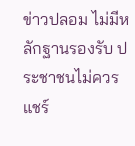ข่าวปลอม ไม่มีหลักฐานรองรับ ประชาชนไม่ควรแชร์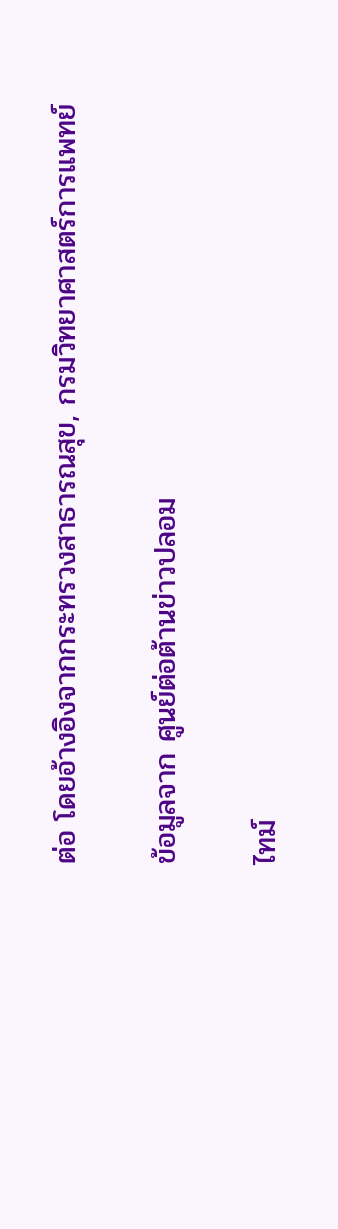ต่อ โดยอ้างอิงจากกระทรวงสาธารณสุข, กรมวิทยาศาสตร์การแพทย์

ข้อมูลจาก ศูนย์ต่อต้านข่าวปลอม

ไทม์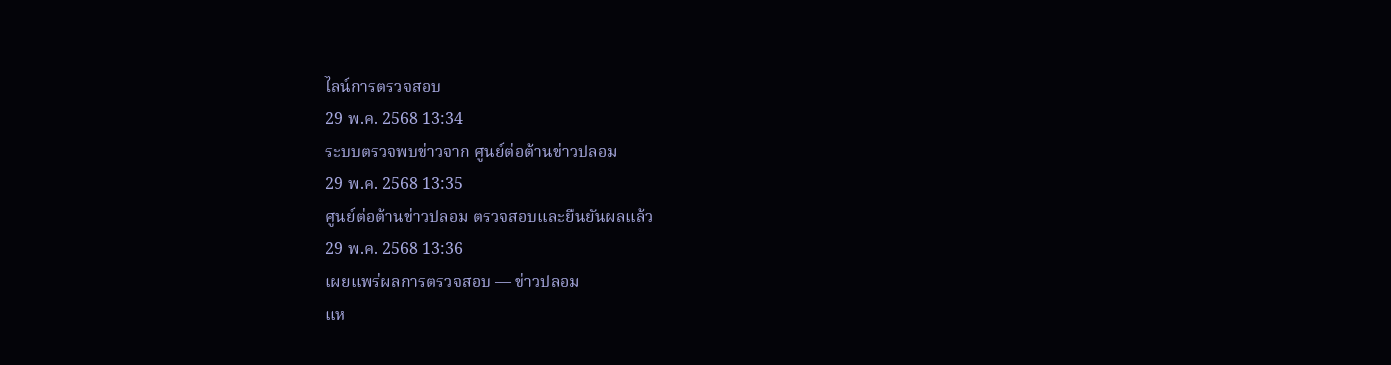ไลน์การตรวจสอบ
29 พ.ค. 2568 13:34
ระบบตรวจพบข่าวจาก ศูนย์ต่อต้านข่าวปลอม
29 พ.ค. 2568 13:35
ศูนย์ต่อต้านข่าวปลอม ตรวจสอบและยืนยันผลแล้ว
29 พ.ค. 2568 13:36
เผยแพร่ผลการตรวจสอบ — ข่าวปลอม
แห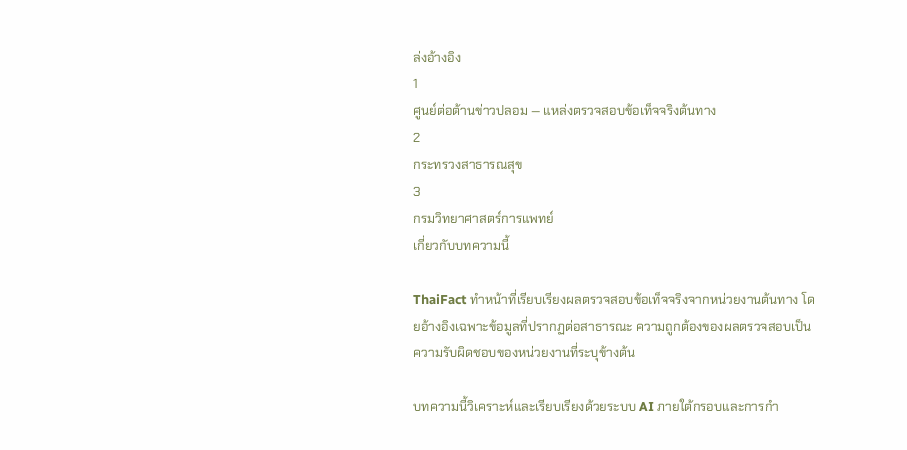ล่งอ้างอิง
1
ศูนย์ต่อต้านข่าวปลอม — แหล่งตรวจสอบข้อเท็จจริงต้นทาง
2
กระทรวงสาธารณสุข
3
กรมวิทยาศาสตร์การแพทย์
เกี่ยวกับบทความนี้

ThaiFact ทำหน้าที่เรียบเรียงผลตรวจสอบข้อเท็จจริงจากหน่วยงานต้นทาง โดยอ้างอิงเฉพาะข้อมูลที่ปรากฏต่อสาธารณะ ความถูกต้องของผลตรวจสอบเป็นความรับผิดชอบของหน่วยงานที่ระบุข้างต้น

บทความนี้วิเคราะห์และเรียบเรียงด้วยระบบ AI ภายใต้กรอบและการกำ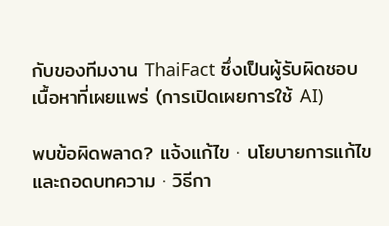กับของทีมงาน ThaiFact ซึ่งเป็นผู้รับผิดชอบเนื้อหาที่เผยแพร่ (การเปิดเผยการใช้ AI)

พบข้อผิดพลาด? แจ้งแก้ไข · นโยบายการแก้ไขและถอดบทความ · วิธีกา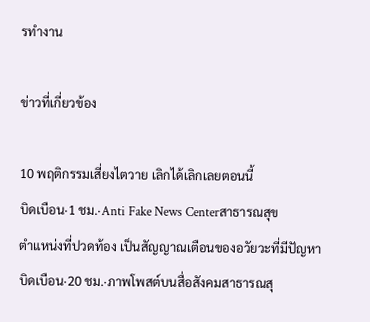รทำงาน

ข่าวที่เกี่ยวข้อง

10 พฤติกรรมเสี่ยงไตวาย เลิกได้เลิกเลยตอนนี้
บิดเบือน·1 ชม.·Anti Fake News Centerสาธารณสุข
ตำแหน่งที่ปวดท้อง เป็นสัญญาณเตือนของอวัยวะที่มีปัญหา
บิดเบือน·20 ชม.·ภาพโพสต์บนสื่อสังคมสาธารณสุ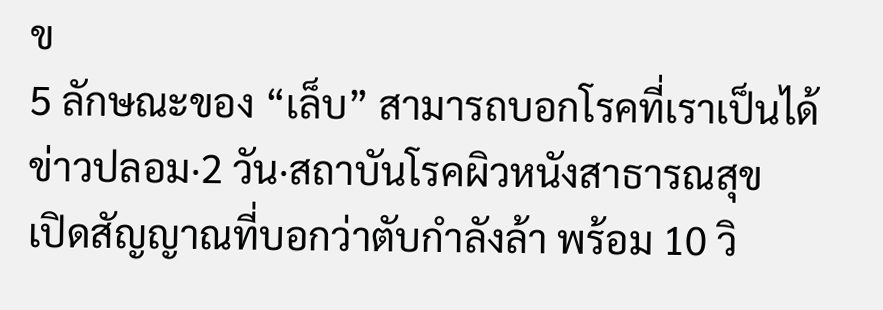ข
5 ลักษณะของ “เล็บ” สามารถบอกโรคที่เราเป็นได้
ข่าวปลอม·2 วัน·สถาบันโรคผิวหนังสาธารณสุข
เปิดสัญญาณที่บอกว่าตับกำลังล้า พร้อม 10 วิ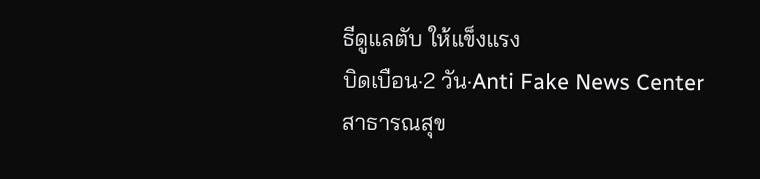ธีดูแลตับ ให้แข็งแรง
บิดเบือน·2 วัน·Anti Fake News Centerสาธารณสุข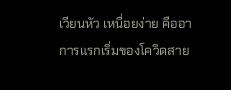เวียนหัว เหนื่อยง่าย คืออาการแรกเริ่มของโควิดสาย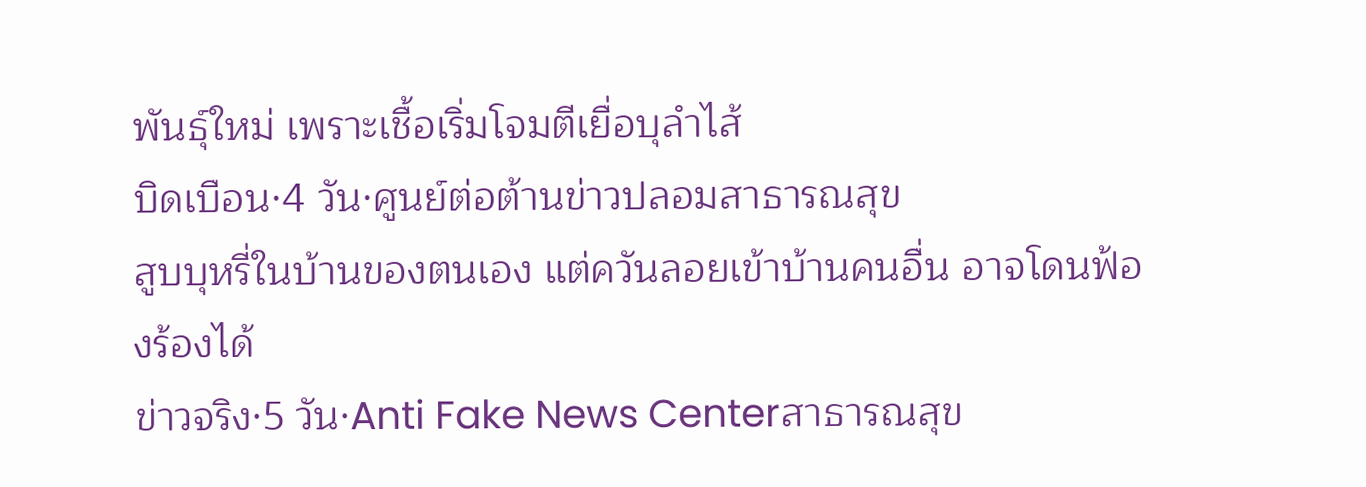พันธุ์ใหม่ เพราะเชื้อเริ่มโจมตีเยื่อบุลำไส้
บิดเบือน·4 วัน·ศูนย์ต่อต้านข่าวปลอมสาธารณสุข
สูบบุหรี่ในบ้านของตนเอง แต่ควันลอยเข้าบ้านคนอื่น อาจโดนฟ้องร้องได้
ข่าวจริง·5 วัน·Anti Fake News Centerสาธารณสุข